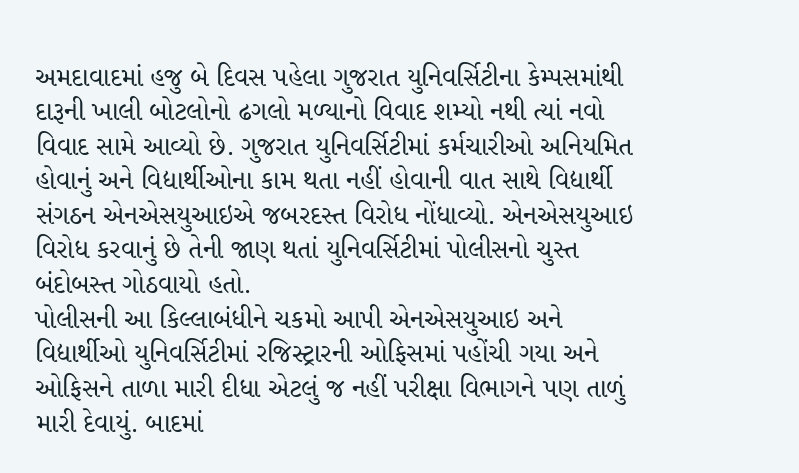અમદાવાદમાં હજુ બે દિવસ પહેલા ગુજરાત યુનિવર્સિટીના કેમ્પસમાંથી દારૂની ખાલી બોટલોનો ઢગલો મળ્યાનો વિવાદ શમ્યો નથી ત્યાં નવો વિવાદ સામે આવ્યો છે. ગુજરાત યુનિવર્સિટીમાં કર્મચારીઓ અનિયમિત હોવાનું અને વિદ્યાર્થીઓના કામ થતા નહીં હોવાની વાત સાથે વિદ્યાર્થી સંગઠન એનએસયુઆઇએ જબરદસ્ત વિરોધ નોંધાવ્યો. એનએસયુઆઇ વિરોધ કરવાનું છે તેની જાણ થતાં યુનિવર્સિટીમાં પોલીસનો ચુસ્ત બંદોબસ્ત ગોઠવાયો હતો.
પોલીસની આ કિલ્લાબંધીને ચકમો આપી એનએસયુઆઇ અને વિદ્યાર્થીઓ યુનિવર્સિટીમાં રજિસ્ટ્રારની ઓફિસમાં પહોંચી ગયા અને ઓફિસને તાળા મારી દીધા એટલું જ નહીં પરીક્ષા વિભાગને પણ તાળું મારી દેવાયું. બાદમાં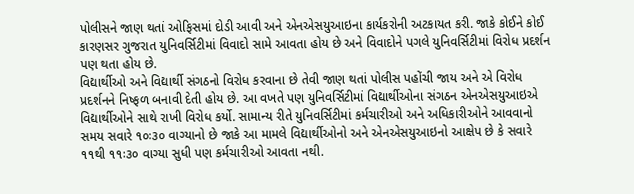પોલીસને જાણ થતાં ઓફિસમાં દોડી આવી અને એનએસયુઆઇના કાર્યકરોની અટકાયત કરી. જાકે કોઈને કોઈ કારણસર ગુજરાત યુનિવર્સિટીમાં વિવાદો સામે આવતા હોય છે અને વિવાદોને પગલે યુનિવર્સિટીમાં વિરોધ પ્રદર્શન પણ થતા હોય છે.
વિદ્યાર્થીઓ અને વિદ્યાર્થી સંગઠનો વિરોધ કરવાના છે તેવી જાણ થતાં પોલીસ પહોંચી જાય અને એ વિરોધ પ્રદર્શનને નિષ્ફળ બનાવી દેતી હોય છે. આ વખતે પણ યુનિવર્સિટીમાં વિદ્યાર્થીઓના સંગઠન એનએસયુઆઇએ વિદ્યાર્થીઓને સાથે રાખી વિરોધ કર્યો. સામાન્ય રીતે યુનિવર્સિટીમાં કર્મચારીઓ અને અધિકારીઓને આવવાનો સમય સવારે ૧૦ઃ૩૦ વાગ્યાનો છે જાકે આ મામલે વિદ્યાર્થીઓનો અને એનએસયુઆઇનો આક્ષેપ છે કે સવારે ૧૧થી ૧૧ઃ૩૦ વાગ્યા સુધી પણ કર્મચારીઓ આવતા નથી.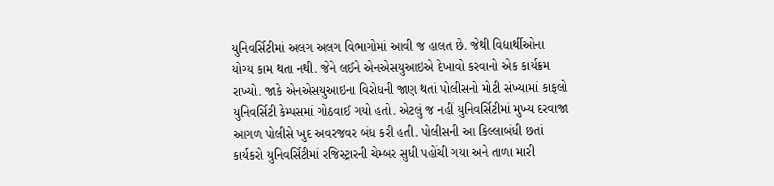યુનિવર્સિટીમાં અલગ અલગ વિભાગોમાં આવી જ હાલત છે. જેથી વિદ્યાર્થીઓના યોગ્ય કામ થતા નથી. જેને લઈને એનએસયુઆઇએ દેખાવો કરવાનો એક કાર્યક્રમ રાખ્યો. જાકે એનએસયુઆઇના વિરોધની જાણ થતાં પોલીસનો મોટી સંખ્યામાં કાફલો યુનિવર્સિટી કેમ્પસમાં ગોઠવાઈ ગયો હતો. એટલું જ નહીં યુનિવર્સિટીમાં મુખ્ય દરવાજા આગળ પોલીસે ખુદ અવરજવર બંધ કરી હતી. પોલીસની આ કિલ્લાબંધી છતાં કાર્યકરો યુનિવર્સિટીમાં રજિસ્ટ્રારની ચેમ્બર સુધી પહોંચી ગયા અને તાળા મારી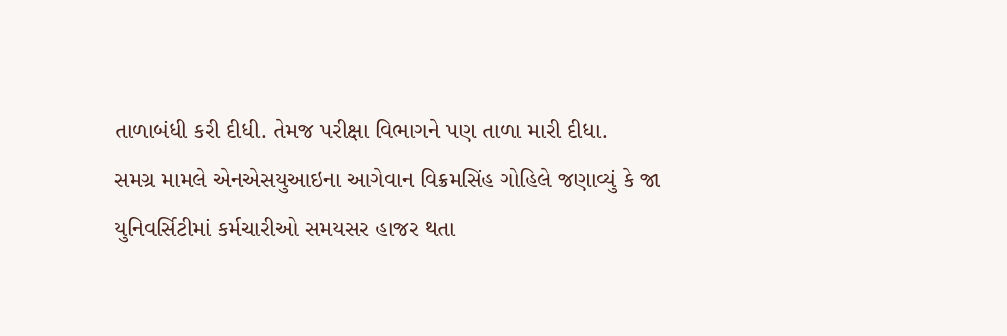તાળાબંધી કરી દીધી. તેમજ પરીક્ષા વિભાગને પણ તાળા મારી દીધા.
સમગ્ર મામલે એનએસયુઆઇના આગેવાન વિક્રમસિંહ ગોહિલે જણાવ્યું કે જા યુનિવર્સિટીમાં કર્મચારીઓ સમયસર હાજર થતા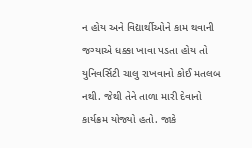ન હોય અને વિદ્યાર્થીઓને કામ થવાની જગ્યાએ ધક્કા ખાવા પડતા હોય તો યુનિવર્સિટી ચાલુ રાખવાનો કોઈ મતલબ નથી. જેથી તેને તાળા મારી દેવાનો કાર્યક્રમ યોજ્યો હતો. જાકે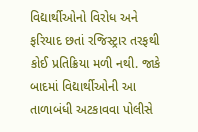વિદ્યાર્થીઓનો વિરોધ અને ફરિયાદ છતાં રજિસ્ટ્રાર તરફથી કોઈ પ્રતિક્રિયા મળી નથી. જાકે બાદમાં વિદ્યાર્થીઓની આ તાળાબંધી અટકાવવા પોલીસે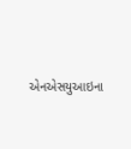એનએસયુઆઇના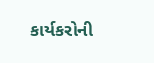કાર્યકરોની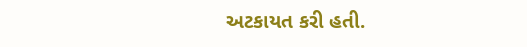અટકાયત કરી હતી.